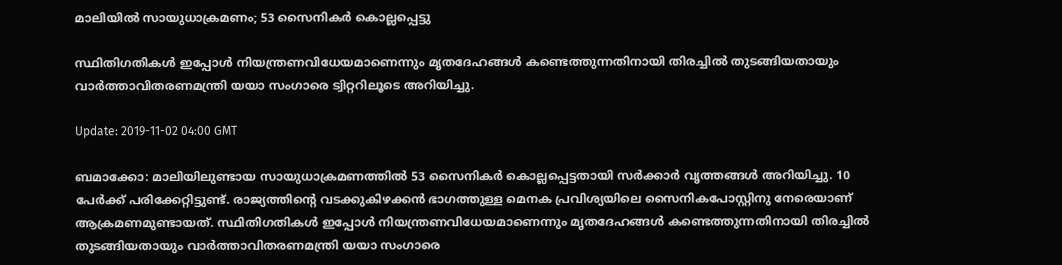മാലിയില്‍ സായുധാക്രമണം; 53 സൈനികര്‍ കൊല്ലപ്പെട്ടു

സ്ഥിതിഗതികള്‍ ഇപ്പോള്‍ നിയന്ത്രണവിധേയമാണെന്നും മൃതദേഹങ്ങള്‍ കണ്ടെത്തുന്നതിനായി തിരച്ചില്‍ തുടങ്ങിയതായും വാര്‍ത്താവിതരണമന്ത്രി യയാ സംഗാരെ ട്വിറ്ററിലൂടെ അറിയിച്ചു.

Update: 2019-11-02 04:00 GMT

ബമാക്കോ: മാലിയിലുണ്ടായ സായുധാക്രമണത്തില്‍ 53 സൈനികര്‍ കൊല്ലപ്പെട്ടതായി സര്‍ക്കാര്‍ വൃത്തങ്ങള്‍ അറിയിച്ചു. 10 പേര്‍ക്ക് പരിക്കേറ്റിട്ടുണ്ട്. രാജ്യത്തിന്റെ വടക്കുകിഴക്കന്‍ ഭാഗത്തുള്ള മെനക പ്രവിശ്യയിലെ സൈനികപോസ്റ്റിനു നേരെയാണ് ആക്രമണമുണ്ടായത്. സ്ഥിതിഗതികള്‍ ഇപ്പോള്‍ നിയന്ത്രണവിധേയമാണെന്നും മൃതദേഹങ്ങള്‍ കണ്ടെത്തുന്നതിനായി തിരച്ചില്‍ തുടങ്ങിയതായും വാര്‍ത്താവിതരണമന്ത്രി യയാ സംഗാരെ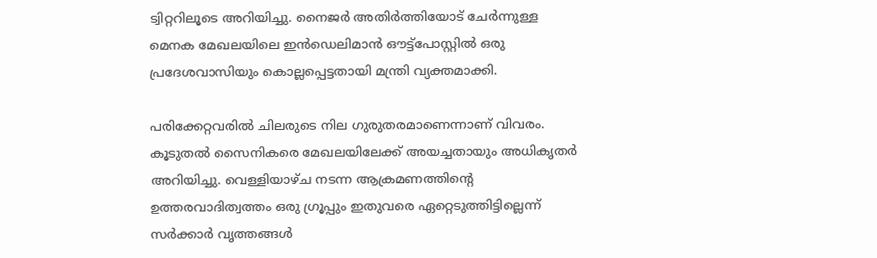ട്വിറ്ററിലൂടെ അറിയിച്ചു. നൈജര്‍ അതിര്‍ത്തിയോട് ചേര്‍ന്നുള്ള മെനക മേഖലയിലെ ഇന്‍ഡെലിമാന്‍ ഔട്ട്‌പോസ്റ്റില്‍ ഒരു പ്രദേശവാസിയും കൊല്ലപ്പെട്ടതായി മന്ത്രി വ്യക്തമാക്കി.

പരിക്കേറ്റവരില്‍ ചിലരുടെ നില ഗുരുതരമാണെന്നാണ് വിവരം. കൂടുതല്‍ സൈനികരെ മേഖലയിലേക്ക് അയച്ചതായും അധികൃതര്‍ അറിയിച്ചു. വെള്ളിയാഴ്ച നടന്ന ആക്രമണത്തിന്റെ ഉത്തരവാദിത്വത്തം ഒരു ഗ്രൂപ്പും ഇതുവരെ ഏറ്റെടുത്തിട്ടില്ലെന്ന് സര്‍ക്കാര്‍ വൃത്തങ്ങള്‍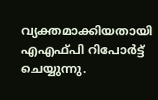വ്യക്തമാക്കിയതായി എഎഫ്പി റിപോര്‍ട്ട് ചെയ്യുന്നു.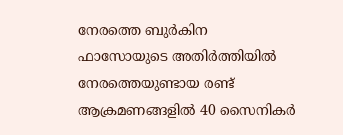നേരത്തെ ബുര്‍കിന ഫാസോയുടെ അതിര്‍ത്തിയില്‍ നേരത്തെയുണ്ടായ രണ്ട് ആക്രമണങ്ങളില്‍ 40 സൈനികര്‍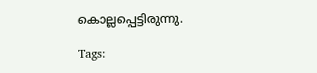കൊല്ലപ്പെട്ടിരുന്നു.

Tags: